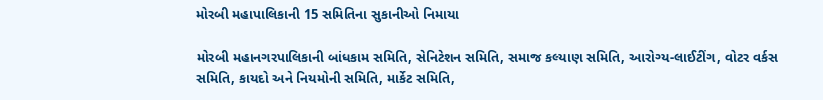મોરબી મહાપાલિકાની 15 સમિતિના સુકાનીઓ નિમાયા

મોરબી મહાનગરપાલિકાની બાંધકામ સમિતિ, સેનિટેશન સમિતિ, સમાજ કલ્યાણ સમિતિ, આરોગ્ય-લાઈટીંગ, વોટર વર્કસ સમિતિ, કાયદો અને નિયમોની સમિતિ, માર્કેટ સમિતિ,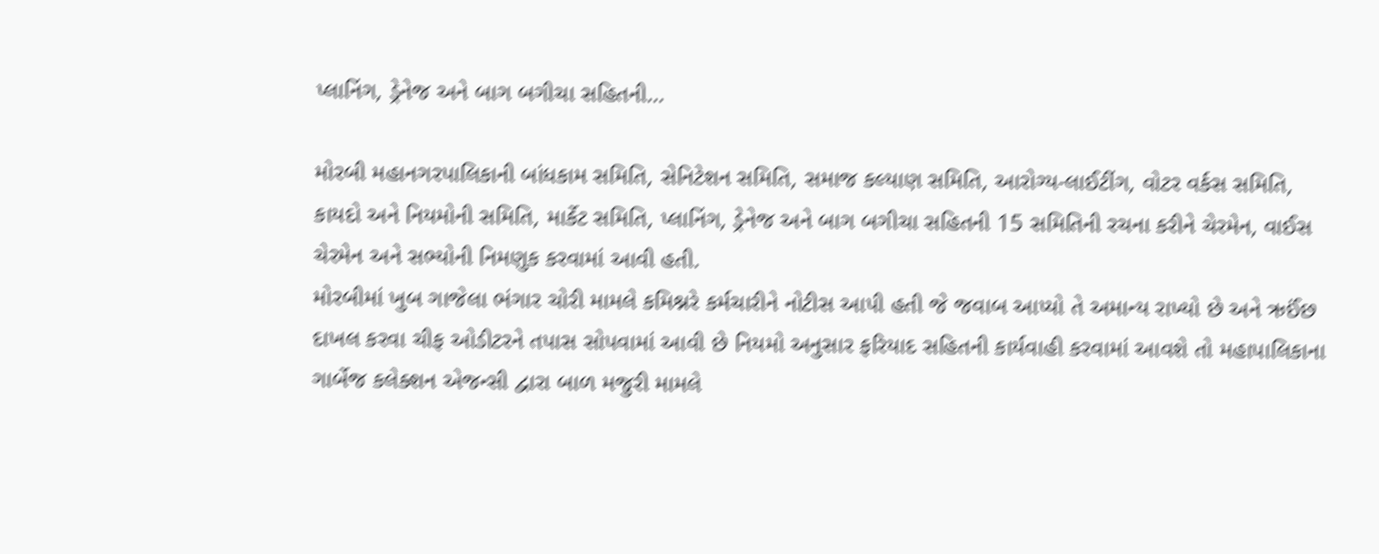પ્લાનિંગ, ડ્રેનેજ અને બાગ બગીચા સહિતની…

મોરબી મહાનગરપાલિકાની બાંધકામ સમિતિ, સેનિટેશન સમિતિ, સમાજ કલ્યાણ સમિતિ, આરોગ્ય-લાઈટીંગ, વોટર વર્કસ સમિતિ, કાયદો અને નિયમોની સમિતિ, માર્કેટ સમિતિ, પ્લાનિંગ, ડ્રેનેજ અને બાગ બગીચા સહિતની 15 સમિતિની રચના કરીને ચેરમેન, વાઈસ ચેરમેન અને સભ્યોની નિમણુક કરવામાં આવી હતી.
મોરબીમાં ખુબ ગાજેલા ભંગાર ચોરી મામલે કમિશ્નરે કર્મચારીને નોટીસ આપી હતી જે જવાબ આપ્યો તે અમાન્ય રાખ્યો છે અને ઋઈંછ દાખલ કરવા ચીફ ઓડીટરને તપાસ સોપવામાં આવી છે નિયમો અનુસાર ફરિયાદ સહિતની કાર્યવાહી કરવામાં આવશે તો મહાપાલિકાના ગાર્બેજ કલેક્શન એજન્સી દ્વારા બાળ મજુરી મામલે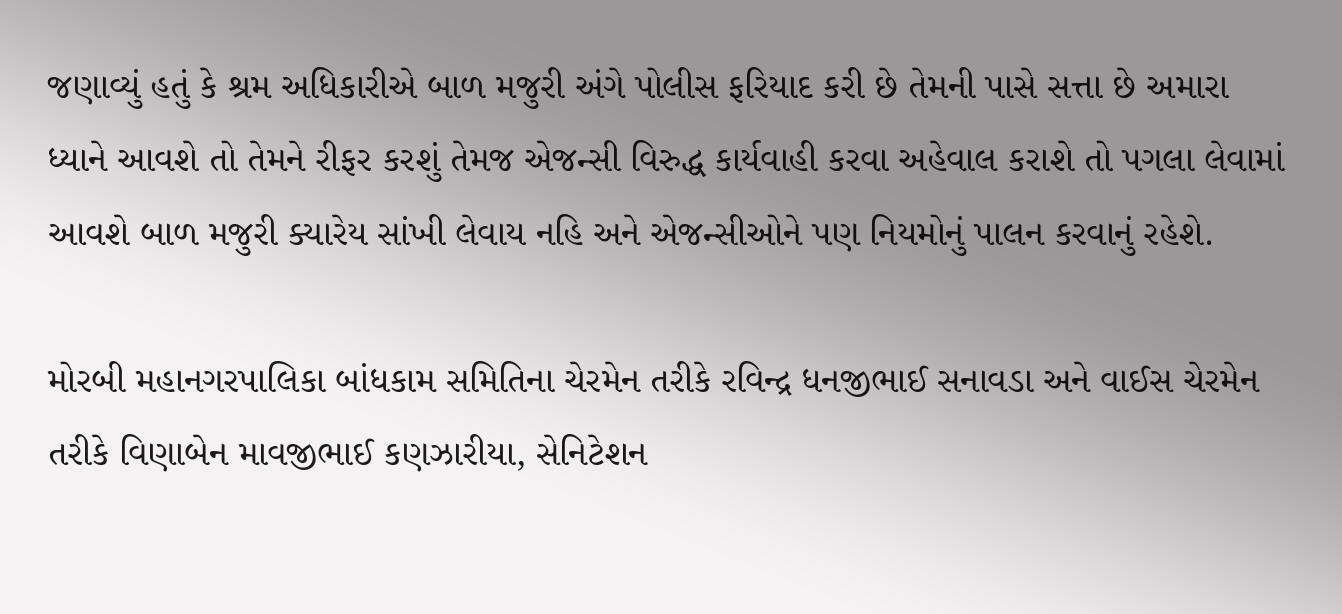જણાવ્યું હતું કે શ્રમ અધિકારીએ બાળ મજુરી અંગે પોલીસ ફરિયાદ કરી છે તેમની પાસે સત્તા છે અમારા ધ્યાને આવશે તો તેમને રીફર કરશું તેમજ એજન્સી વિરુદ્ધ કાર્યવાહી કરવા અહેવાલ કરાશે તો પગલા લેવામાં આવશે બાળ મજુરી ક્યારેય સાંખી લેવાય નહિ અને એજન્સીઓને પણ નિયમોનું પાલન કરવાનું રહેશે.

મોરબી મહાનગરપાલિકા બાંધકામ સમિતિના ચેરમેન તરીકે રવિન્દ્ર ધનજીભાઈ સનાવડા અને વાઈસ ચેરમેન તરીકે વિણાબેન માવજીભાઈ કણઝારીયા, સેનિટેશન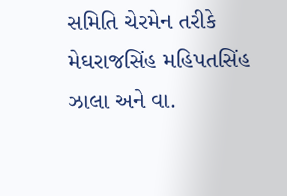સમિતિ ચેરમેન તરીકે મેઘરાજસિંહ મહિપતસિંહ ઝાલા અને વા.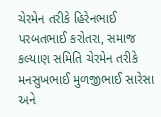ચેરમેન તરીકે હિરેનભાઈ પરબતભાઈ કરોતરા, સમાજ કલ્યાણ સમિતિ ચેરમેન તરીકે મનસુખભાઈ મુળજીભાઈ સારેસા અને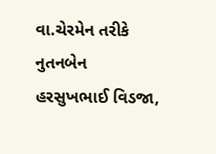વા.ચેરમેન તરીકે નુતનબેન હરસુખભાઈ વિડજા,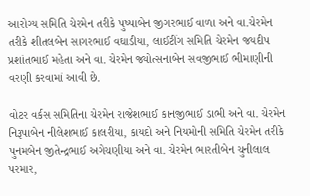આરોગ્ય સમિતિ ચેરમેન તરીકે પુષ્પાબેન જીગરભાઈ વાળા અને વા.ચેરમેન તરીકે શીતલબેન સાગરભાઈ વઘાડીયા, લાઈટીંગ સમિતિ ચેરમેન જયદીપ પ્રશાંતભાઈ મહેતા અને વા. ચેરમેન જ્યોત્સનાબેન સવજીભાઈ ભીમાણીની વરણી કરવામાં આવી છે.

વોટર વર્કસ સમિતિના ચેરમેન રાજેશભાઈ કાનજીભાઈ ડાભી અને વા. ચેરમેન નિરૂપાબેન નીલેશભાઈ કાલરીયા, કાયદો અને નિયમોની સમિતિ ચેરમેન તરીકે પુનમબેન જીતેન્દ્રભાઈ અગેચણીયા અને વા. ચેરમેન ભારતીબેન ચુનીલાલ પરમાર,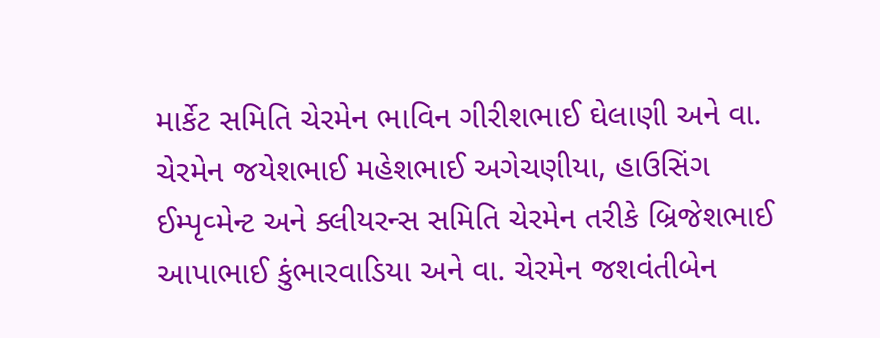માર્કેટ સમિતિ ચેરમેન ભાવિન ગીરીશભાઈ ઘેલાણી અને વા. ચેરમેન જયેશભાઈ મહેશભાઈ અગેચણીયા, હાઉસિંગ ઈમ્પૃવ્મેન્ટ અને ક્લીયરન્સ સમિતિ ચેરમેન તરીકે બ્રિજેશભાઈ આપાભાઈ કુંભારવાડિયા અને વા. ચેરમેન જશવંતીબેન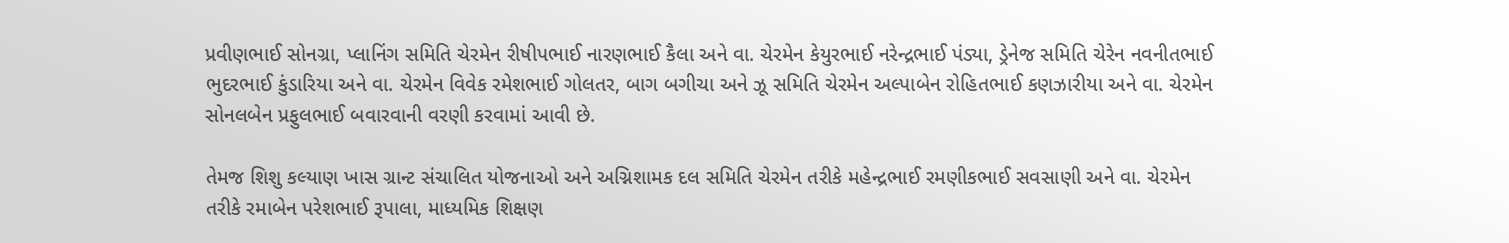પ્રવીણભાઈ સોનગ્રા, પ્લાનિંગ સમિતિ ચેરમેન રીષીપભાઈ નારણભાઈ કૈલા અને વા. ચેરમેન કેયુરભાઈ નરેન્દ્રભાઈ પંડ્યા, ડ્રેનેજ સમિતિ ચેરેન નવનીતભાઈ ભુદરભાઈ કુંડારિયા અને વા. ચેરમેન વિવેક રમેશભાઈ ગોલતર, બાગ બગીચા અને ઝૂ સમિતિ ચેરમેન અલ્પાબેન રોહિતભાઈ કણઝારીયા અને વા. ચેરમેન સોનલબેન પ્રફુલભાઈ બવારવાની વરણી કરવામાં આવી છે.

તેમજ શિશુ કલ્યાણ ખાસ ગ્રાન્ટ સંચાલિત યોજનાઓ અને અગ્નિશામક દલ સમિતિ ચેરમેન તરીકે મહેન્દ્રભાઈ રમણીકભાઈ સવસાણી અને વા. ચેરમેન તરીકે રમાબેન પરેશભાઈ રૂપાલા, માધ્યમિક શિક્ષણ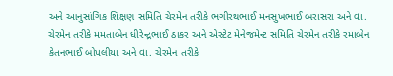અને આનુસાંગિક શિક્ષણ સમિતિ ચેરમેન તરીકે ભગીરથભાઈ મનસુખભાઈ બરાસરા અને વા. ચેરમેન તરીકે મમતાબેન ધીરેન્દ્રભાઈ ઠાકર અને એસ્ટેટ મેનેજમેન્ટ સમિતિ ચેરમેન તરીકે રમાબેન કેતનભાઈ બોપલીયા અને વા. ચેરમેન તરીકે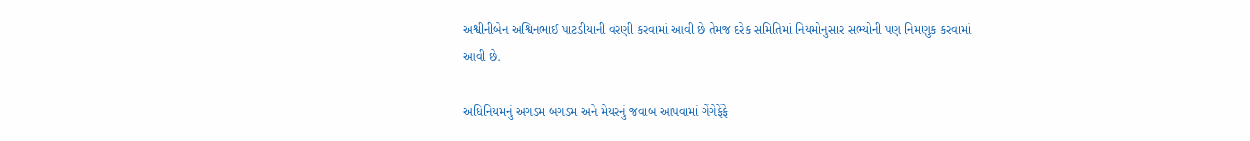અશ્વીનીબેન અશ્વિનભાઈ પાટડીયાની વરણી કરવામાં આવી છે તેમજ દરેક સમિતિમાં નિયમોનુસાર સભ્યોની પણ નિમણુક કરવામાં આવી છે.

અધિનિયમનું અગડમ બગડમ અને મેયરનું જવાબ આપવામાં ગેંગેફેંફે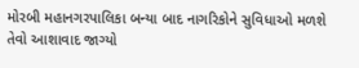મોરબી મહાનગરપાલિકા બન્યા બાદ નાગરિકોને સુવિધાઓ મળશે તેવો આશાવાદ જાગ્યો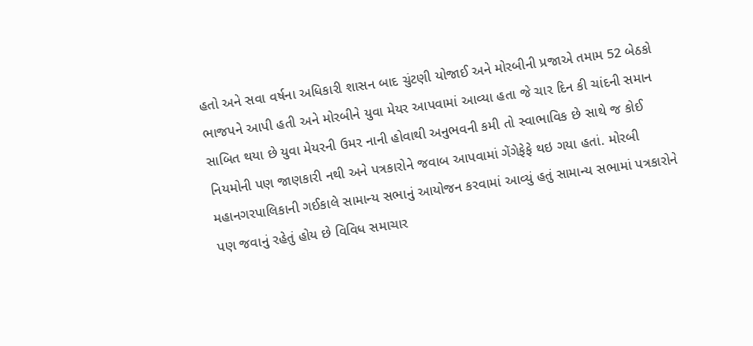હતો અને સવા વર્ષના અધિકારી શાસન બાદ ચુંટણી યોજાઈ અને મોરબીની પ્રજાએ તમામ 52 બેઠકો ભાજપને આપી હતી અને મોરબીને યુવા મેયર આપવામાં આવ્યા હતા જે ચાર દિન કી ચાંદની સમાન સાબિત થયા છે યુવા મેયરની ઉમર નાની હોવાથી અનુભવની કમી તો સ્વાભાવિક છે સાથે જ કોઈ નિયમોની પણ જાણકારી નથી અને પત્રકારોને જવાબ આપવામાં ગેંગેફેફે થઇ ગયા હતાં. મોરબી મહાનગરપાલિકાની ગઈકાલે સામાન્ય સભાનું આયોજન કરવામાં આવ્યું હતું સામાન્ય સભામાં પત્રકારોને પણ જવાનું રહેતું હોય છે વિવિધ સમાચાર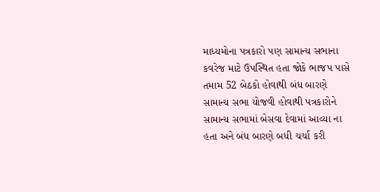માધ્યમોના પત્રકારો પણ સામાન્ય સભાના કવરેજ માટે ઉપસ્થિત હતા જોકે ભાજપ પાસે તમામ 52 બેઠકો હોવાથી બંધ બારણે સામાન્ય સભા યોજવી હોવાથી પત્રકારોને સામાન્ય સભામાં બેસવા દેવામાં આવ્યા ના હતા અને બંધ બારણે બધી ચર્ચા કરી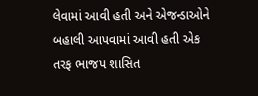લેવામાં આવી હતી અને એજન્ડાઓને બહાલી આપવામાં આવી હતી એક તરફ ભાજપ શાસિત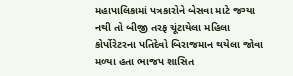મહાપાલિકામાં પત્રકારોને બેસવા માટે જગ્યા નથી તો બીજી તરફ ચૂંટાયેલા મહિલા કોર્પોરેટરના પતિદેવો બિરાજમાન થયેલા જોવા મળ્યા હતા ભાજપ શાસિત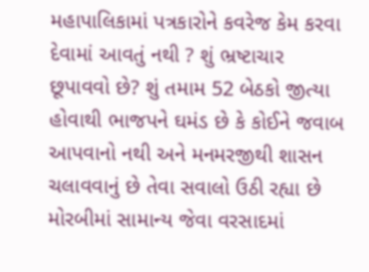મહાપાલિકામાં પત્રકારોને કવરેજ કેમ કરવા દેવામાં આવતું નથી ? શું ભ્રષ્ટાચાર છૂપાવવો છે? શું તમામ 52 બેઠકો જીત્યા હોવાથી ભાજપને ઘમંડ છે કે કોઈને જવાબ આપવાનો નથી અને મનમરજીથી શાસન ચલાવવાનું છે તેવા સવાલો ઉઠી રહ્યા છે મોરબીમાં સામાન્ય જેવા વરસાદમાં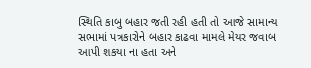સ્થિતિ કાબુ બહાર જતી રહી હતી તો આજે સામાન્ય સભામાં પત્રકારોને બહાર કાઢવા મામલે મેયર જવાબ આપી શકયા ના હતા અને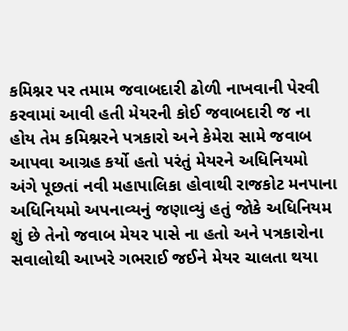કમિશ્નર પર તમામ જવાબદારી ઢોળી નાખવાની પેરવી કરવામાં આવી હતી મેયરની કોઈ જવાબદારી જ ના હોય તેમ કમિશ્નરને પત્રકારો અને કેમેરા સામે જવાબ આપવા આગ્રહ કર્યો હતો પરંતું મેયરને અધિનિયમો અંગે પૂછતાં નવી મહાપાલિકા હોવાથી રાજકોટ મનપાના અધિનિયમો અપનાવ્યનું જણાવ્યું હતું જોકે અધિનિયમ શું છે તેનો જવાબ મેયર પાસે ના હતો અને પત્રકારોના સવાલોથી આખરે ગભરાઈ જઈને મેયર ચાલતા થયા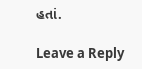હતાં.

Leave a Reply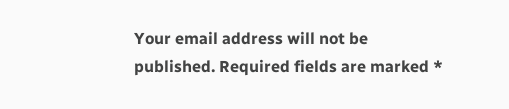Your email address will not be published. Required fields are marked *